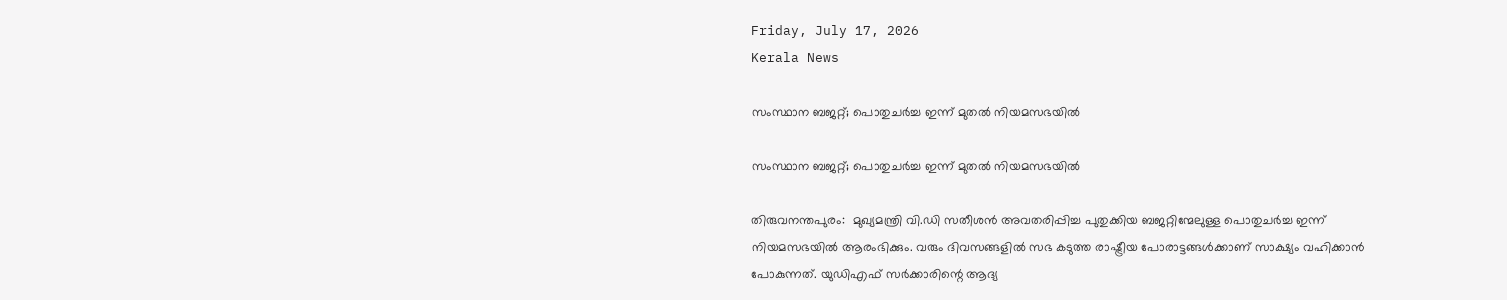Friday, July 17, 2026
Kerala News

സംസ്ഥാന ബജറ്റ്; പൊതുചര്‍ച്ച ഇന്ന് മുതല്‍ നിയമസഭയില്‍

സംസ്ഥാന ബജറ്റ്; പൊതുചര്‍ച്ച ഇന്ന് മുതല്‍ നിയമസഭയില്‍

തിരുവനന്തപുരം:  മുഖ്യമന്ത്രി വി.ഡി സതീശന്‍ അവതരിപ്പിച്ച പുതുക്കിയ ബജറ്റിന്മേലുള്ള പൊതുചര്‍ച്ച ഇന്ന് നിയമസഭയില്‍ ആരംഭിക്കും. വരും ദിവസങ്ങളില്‍ സഭ കടുത്ത രാഷ്ട്രീയ പോരാട്ടങ്ങള്‍ക്കാണ് സാക്ഷ്യം വഹിക്കാന്‍ പോകുന്നത്. യുഡിഎഫ് സര്‍ക്കാരിന്റെ ആദ്യ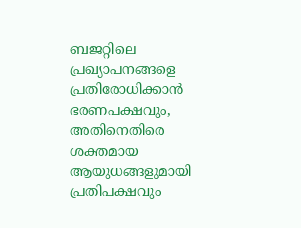ബജറ്റിലെ പ്രഖ്യാപനങ്ങളെ പ്രതിരോധിക്കാന്‍ ഭരണപക്ഷവും, അതിനെതിരെ ശക്തമായ ആയുധങ്ങളുമായി പ്രതിപക്ഷവും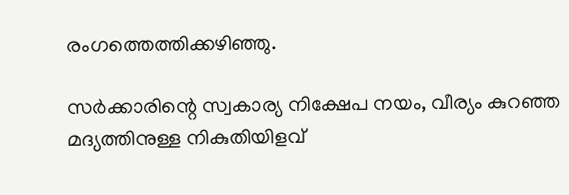രംഗത്തെത്തിക്കഴിഞ്ഞു.

സര്‍ക്കാരിന്റെ സ്വകാര്യ നിക്ഷേപ നയം, വീര്യം കുറഞ്ഞ മദ്യത്തിനുള്ള നികുതിയിളവ്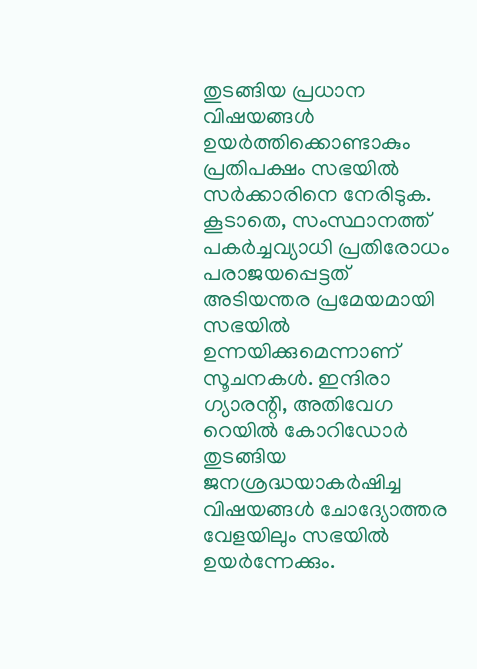തുടങ്ങിയ പ്രധാന വിഷയങ്ങള്‍ ഉയര്‍ത്തിക്കൊണ്ടാകും പ്രതിപക്ഷം സഭയില്‍ സര്‍ക്കാരിനെ നേരിടുക. കൂടാതെ, സംസ്ഥാനത്ത് പകര്‍ച്ചവ്യാധി പ്രതിരോധം പരാജയപ്പെട്ടത് അടിയന്തര പ്രമേയമായി സഭയില്‍ ഉന്നയിക്കുമെന്നാണ് സൂചനകള്‍. ഇന്ദിരാ ഗ്യാരന്റി, അതിവേഗ റെയില്‍ കോറിഡോര്‍ തുടങ്ങിയ ജനശ്രദ്ധയാകര്‍ഷിച്ച വിഷയങ്ങള്‍ ചോദ്യോത്തര വേളയിലും സഭയില്‍ ഉയര്‍ന്നേക്കും.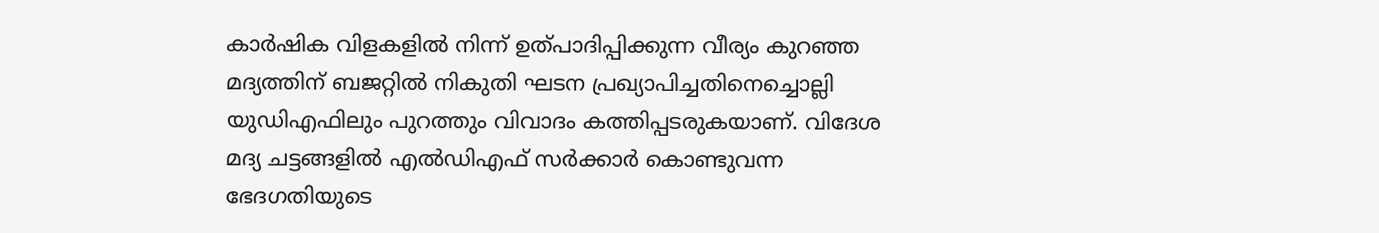കാര്‍ഷിക വിളകളില്‍ നിന്ന് ഉത്പാദിപ്പിക്കുന്ന വീര്യം കുറഞ്ഞ മദ്യത്തിന് ബജറ്റില്‍ നികുതി ഘടന പ്രഖ്യാപിച്ചതിനെച്ചൊല്ലി യുഡിഎഫിലും പുറത്തും വിവാദം കത്തിപ്പടരുകയാണ്. വിദേശ മദ്യ ചട്ടങ്ങളില്‍ എല്‍ഡിഎഫ് സര്‍ക്കാര്‍ കൊണ്ടുവന്ന ഭേദഗതിയുടെ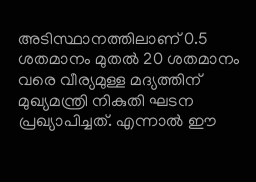അടിസ്ഥാനത്തിലാണ് 0.5 ശതമാനം മുതല്‍ 20 ശതമാനം വരെ വീര്യമുള്ള മദ്യത്തിന് മുഖ്യമന്ത്രി നികുതി ഘടന പ്രഖ്യാപിച്ചത്. എന്നാല്‍ ഈ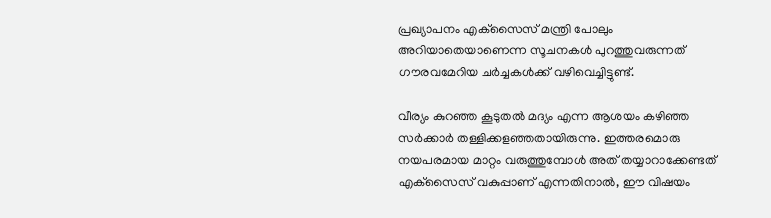പ്രഖ്യാപനം എക്‌സൈസ് മന്ത്രി പോലും അറിയാതെയാണെന്ന സൂചനകള്‍ പുറത്തുവരുന്നത് ഗൗരവമേറിയ ചര്‍ച്ചകള്‍ക്ക് വഴിവെച്ചിട്ടുണ്ട്.

വീര്യം കുറഞ്ഞ കൂടുതല്‍ മദ്യം എന്ന ആശയം കഴിഞ്ഞ സര്‍ക്കാര്‍ തള്ളിക്കളഞ്ഞതായിരുന്നു. ഇത്തരമൊരു നയപരമായ മാറ്റം വരുത്തുമ്പോള്‍ അത് തയ്യാറാക്കേണ്ടത് എക്‌സൈസ് വകുപ്പാണ് എന്നതിനാല്‍, ഈ വിഷയം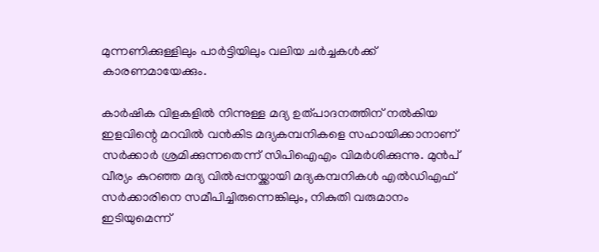മുന്നണിക്കുള്ളിലും പാര്‍ട്ടിയിലും വലിയ ചര്‍ച്ചകള്‍ക്ക് കാരണമായേക്കും.

കാര്‍ഷിക വിളകളില്‍ നിന്നുള്ള മദ്യ ഉത്പാദനത്തിന് നല്‍കിയ ഇളവിന്റെ മറവില്‍ വന്‍കിട മദ്യകമ്പനികളെ സഹായിക്കാനാണ് സര്‍ക്കാര്‍ ശ്രമിക്കുന്നതെന്ന് സിപിഐഎം വിമര്‍ശിക്കുന്നു. മുന്‍പ് വീര്യം കുറഞ്ഞ മദ്യ വില്‍പ്പനയ്ക്കായി മദ്യകമ്പനികള്‍ എല്‍ഡിഎഫ് സര്‍ക്കാരിനെ സമീപിച്ചിരുന്നെങ്കിലും, നികുതി വരുമാനം ഇടിയുമെന്ന്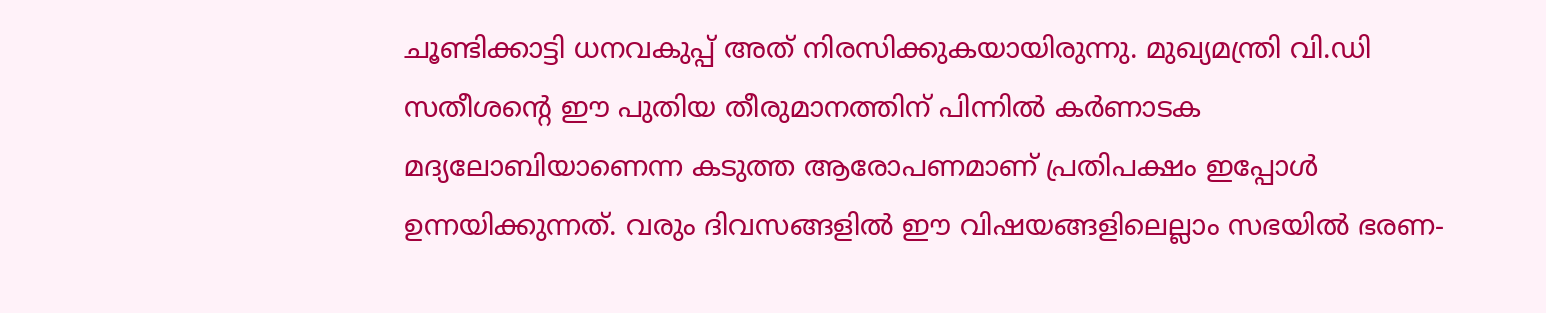ചൂണ്ടിക്കാട്ടി ധനവകുപ്പ് അത് നിരസിക്കുകയായിരുന്നു. മുഖ്യമന്ത്രി വി.ഡി സതീശന്റെ ഈ പുതിയ തീരുമാനത്തിന് പിന്നില്‍ കര്‍ണാടക മദ്യലോബിയാണെന്ന കടുത്ത ആരോപണമാണ് പ്രതിപക്ഷം ഇപ്പോള്‍ ഉന്നയിക്കുന്നത്. വരും ദിവസങ്ങളില്‍ ഈ വിഷയങ്ങളിലെല്ലാം സഭയില്‍ ഭരണ-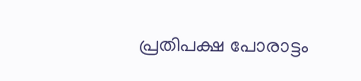പ്രതിപക്ഷ പോരാട്ടം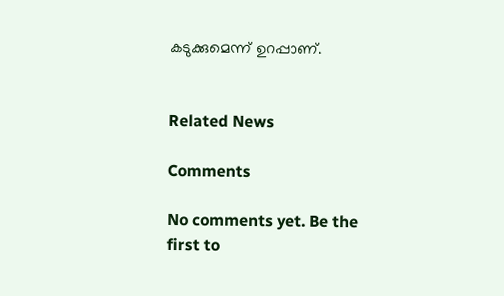കടുക്കുമെന്ന് ഉറപ്പാണ്.


Related News

Comments

No comments yet. Be the first to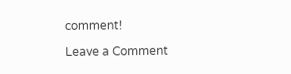comment!

Leave a Comment